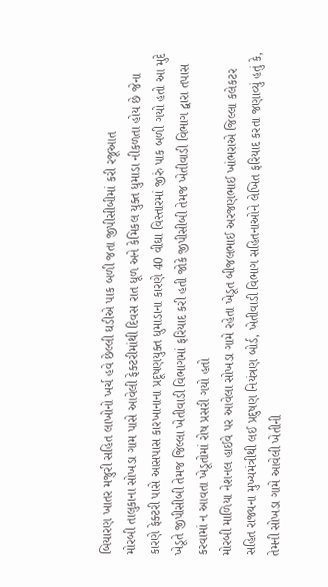બિયારણ ખાતર મજુરી સહિત લાખોનો ખર્ચ હવે છેલ્લી ઘડીએ પાક બળી જતા જીપીસીબીમાં કરી રજૂઆત
મોરબી તાલુકાના સોખડા ગામ પાસે આવેલી ફેક્ટરીમાંથી દિવસ રાત ધૂળ અને કેમિકલ યુક્ત ધુમાડા નીકળતા હોય છે જેના કારણે ફેક્ટરી પાસે આસપાસ કારખાનાના પ્રદૂષણયુક્ત ધુમાડાના કારણે 40 વીઘા વિસ્તારમાં જીરું પાક બળી ગયો હતો આ મુદે ખેડૂતે જીપીસીબી તેમજ જિલ્લા ખેતીવાડી વિભાગમાં ફરિયાદ કરી હતી જોકે જીપીસીબી તેમજ ખેતીવાડી વિભાગ દ્વારા તપાસ કરવામાં ન આવતા ખેડૂતોમાં રોષ પ્રસરી ગયો હતો
મોરબી માળિયા નેશનલ હાઈવે પર આવેલા સોખડા ગામે રહેતા ખેડૂત બીજલભાઈ અરજણભાઈ ખાંભરાએ જિલ્લા કલેકટર સહિત રાજ્યના મુખ્યમંત્રીથી લઈ પ્રદુષણ નિયંત્રણ બોર્ડ, ખેતીવાડી વિભાગ સહિતનાઓને લેખિત ફરિયાદ કરતા જણાવ્યું હતું કે, તેમની સોખડા ગામે આવેલી ખેતીની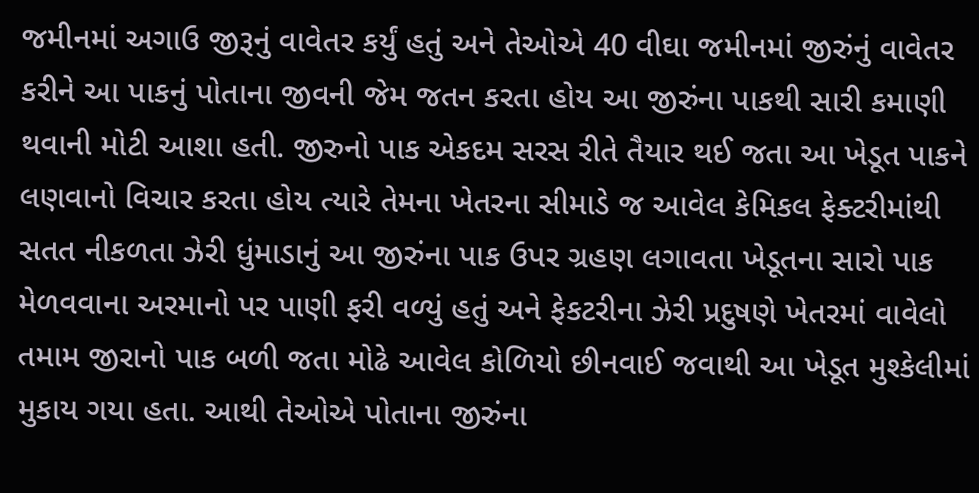જમીનમાં અગાઉ જીરૂનું વાવેતર કર્યું હતું અને તેઓએ 40 વીઘા જમીનમાં જીરુંનું વાવેતર કરીને આ પાકનું પોતાના જીવની જેમ જતન કરતા હોય આ જીરુંના પાકથી સારી કમાણી થવાની મોટી આશા હતી. જીરુનો પાક એકદમ સરસ રીતે તૈયાર થઈ જતા આ ખેડૂત પાકને લણવાનો વિચાર કરતા હોય ત્યારે તેમના ખેતરના સીમાડે જ આવેલ કેમિકલ ફેક્ટરીમાંથી સતત નીકળતા ઝેરી ધુંમાડાનું આ જીરુંના પાક ઉપર ગ્રહણ લગાવતા ખેડૂતના સારો પાક મેળવવાના અરમાનો પર પાણી ફરી વળ્યું હતું અને ફેકટરીના ઝેરી પ્રદુષણે ખેતરમાં વાવેલો તમામ જીરાનો પાક બળી જતા મોઢે આવેલ કોળિયો છીનવાઈ જવાથી આ ખેડૂત મુશ્કેલીમાં મુકાય ગયા હતા. આથી તેઓએ પોતાના જીરુંના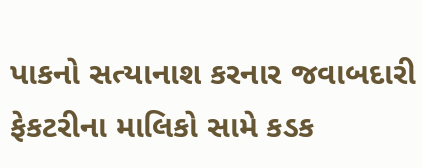પાકનો સત્યાનાશ કરનાર જવાબદારી ફેકટરીના માલિકો સામે કડક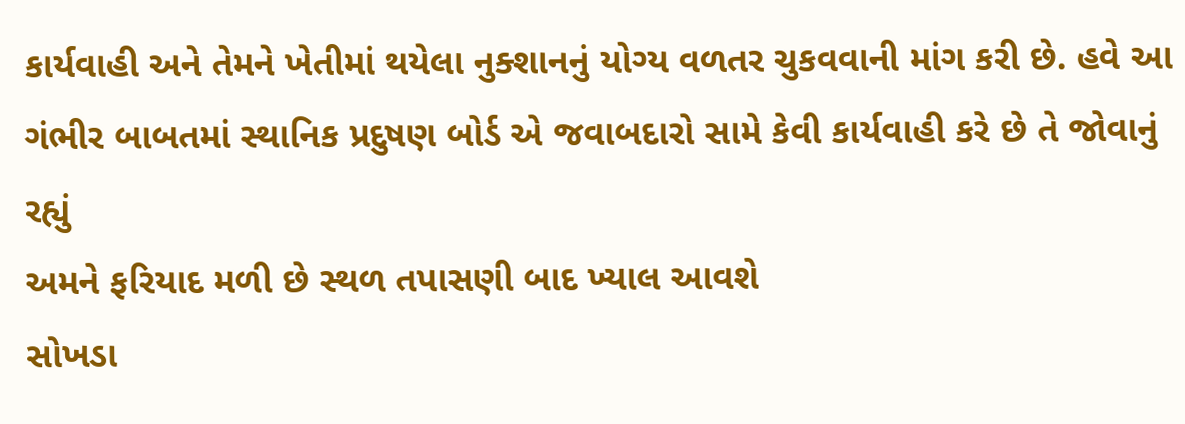કાર્યવાહી અને તેમને ખેતીમાં થયેલા નુક્શાનનું યોગ્ય વળતર ચુકવવાની માંગ કરી છે. હવે આ ગંભીર બાબતમાં સ્થાનિક પ્રદુષણ બોર્ડ એ જવાબદારો સામે કેવી કાર્યવાહી કરે છે તે જોવાનું રહ્યું
અમને ફરિયાદ મળી છે સ્થળ તપાસણી બાદ ખ્યાલ આવશે
સોખડા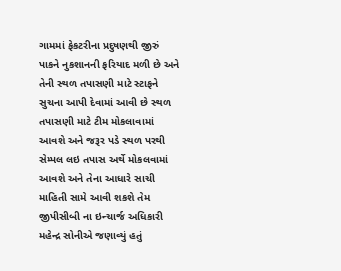ગામમાં ફેકટરીના પ્રદુષણથી જીરું પાકને નુકશાનની ફરિયાદ મળી છે અને તેની સ્થળ તપાસણી માટે સ્ટાફને સુચના આપી દેવામાં આવી છે સ્થળ તપાસણી માટે ટીમ મોકલાવામાં આવશે અને જરૂર પડે સ્થળ પરથી સેમ્પલ લઇ તપાસ અર્થે મોકલવામાં આવશે અને તેના આધારે સાચી માહિતી સામે આવી શકશે તેમ જીપીસીબી ના ઇન્ચાર્જ અધિકારી મહેન્દ્ર સોનીએ જણાવ્યું હતું